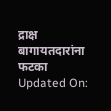द्राक्ष बागायतदारांना फटका
Updated On: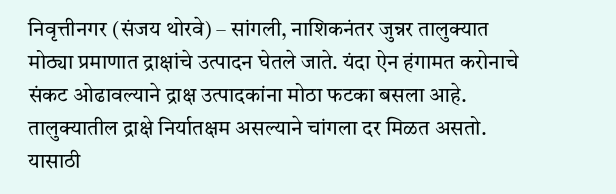निवृत्तीनगर (संजय थोरवे) – सांगली, नाशिकनंतर जुन्नर तालुक्यात मोठ्या प्रमाणात द्राक्षांचे उत्पादन घेतले जाते. यंदा ऐन हंगामत करोनाचे संकट ओढावल्याने द्राक्ष उत्पादकांना मोठा फटका बसला आहे.
तालुक्यातील द्राक्षे निर्यातक्षम असल्याने चांगला दर मिळत असतो. यासाठी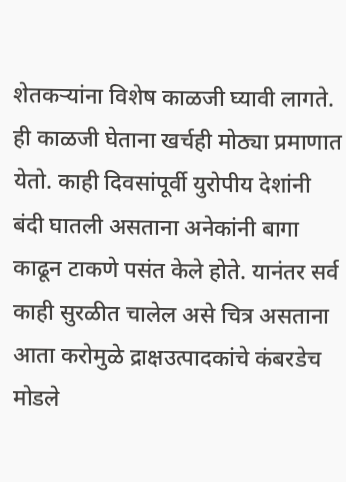शेतकऱ्यांना विशेष काळजी घ्यावी लागते. ही काळजी घेताना खर्चही मोठ्या प्रमाणात येतो. काही दिवसांपूर्वी युरोपीय देशांनी बंदी घातली असताना अनेकांनी बागा काढून टाकणे पसंत केले होते. यानंतर सर्व काही सुरळीत चालेल असे चित्र असताना आता करोमुळे द्राक्षउत्पादकांचे कंबरडेच मोडले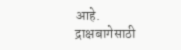आहे.
द्राक्षबागेसाठी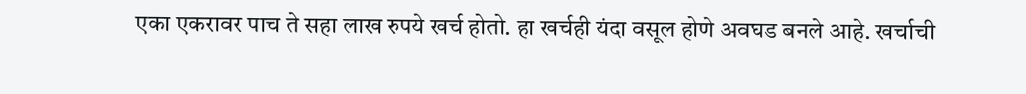एका एकरावर पाच ते सहा लाख रुपये खर्च होतो. हा खर्चही यंदा वसूल होणे अवघड बनले आहे. खर्चाची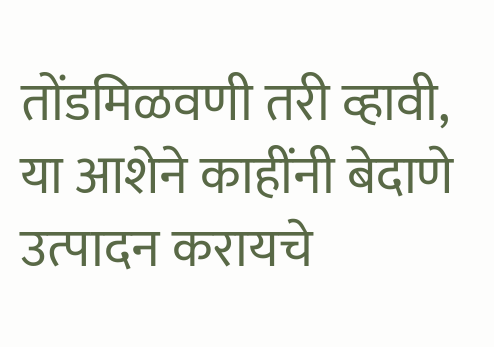तोंडमिळवणी तरी व्हावी, या आशेने काहींनी बेदाणे उत्पादन करायचे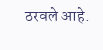ठरवले आहे.